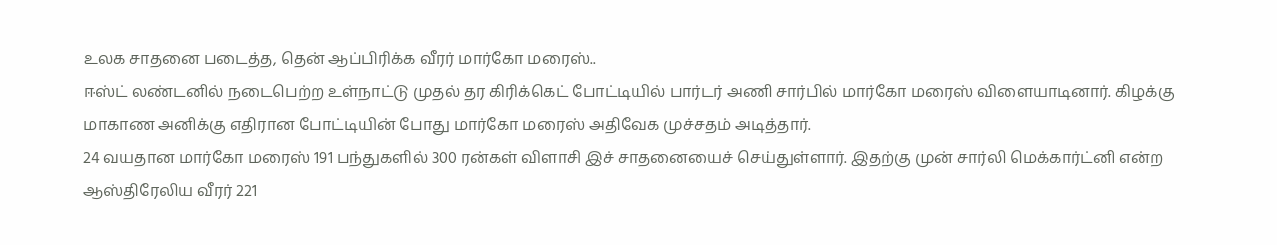உலக சாதனை படைத்த, தென் ஆப்பிரிக்க வீரர் மார்கோ மரைஸ்..
ஈஸ்ட் லண்டனில் நடைபெற்ற உள்நாட்டு முதல் தர கிரிக்கெட் போட்டியில் பார்டர் அணி சார்பில் மார்கோ மரைஸ் விளையாடினார். கிழக்கு மாகாண அனிக்கு எதிரான போட்டியின் போது மார்கோ மரைஸ் அதிவேக முச்சதம் அடித்தார்.
24 வயதான மார்கோ மரைஸ் 191 பந்துகளில் 300 ரன்கள் விளாசி இச் சாதனையைச் செய்துள்ளார். இதற்கு முன் சார்லி மெக்கார்ட்னி என்ற ஆஸ்திரேலிய வீரர் 221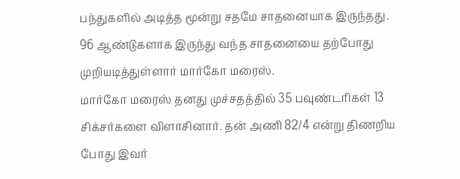பந்துகளில் அடித்த மூன்று சதமே சாதனையாக இருந்தது. 96 ஆண்டுகளாக இருந்து வந்த சாதனையை தற்போது முறியடித்துள்ளார் மார்கோ மரைஸ்.
மார்கோ மரைஸ் தனது முச்சதத்தில் 35 பவுண்டரிகள் 13 சிக்சர்களை விளாசினார். தன் அணி 82/4 என்று திணறிய போது இவர்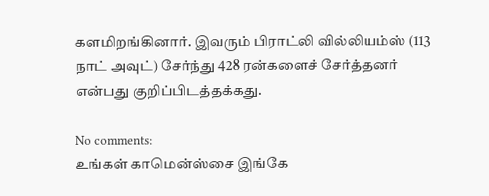களமிறங்கினார். இவரும் பிராட்லி வில்லியம்ஸ் (113 நாட் அவுட்) சேர்ந்து 428 ரன்களைச் சேர்த்தனர் என்பது குறிப்பிடத்தக்கது.

No comments:
உங்கள் காமென்ஸ்சை இங்கே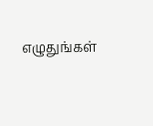எழுதுங்கள்